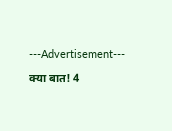---Advertisement---

क्या बात! 4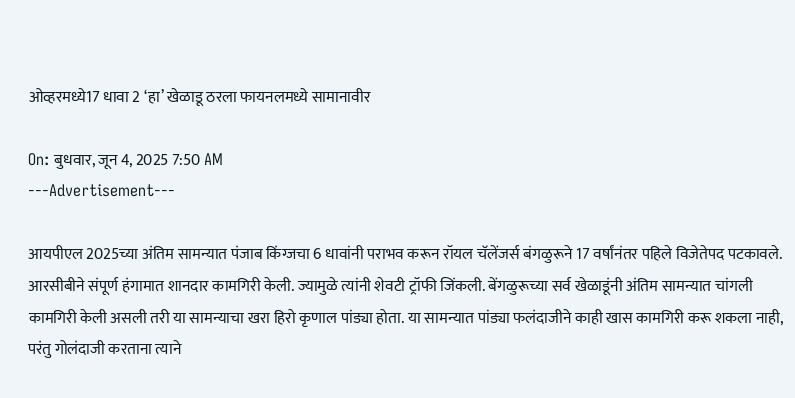ओव्हरमध्ये17 धावा 2 ‘हा’ खेळाडू ठरला फायनलमध्ये सामानावीर

On: बुधवार, जून 4, 2025 7:50 AM
---Advertisement---

आयपीएल 2025च्या अंतिम सामन्यात पंजाब किंग्जचा 6 धावांनी पराभव करून रॉयल चॅलेंजर्स बंगळुरूने 17 वर्षांनंतर पहिले विजेतेपद पटकावले. आरसीबीने संपूर्ण हंगामात शानदार कामगिरी केली. ज्यामुळे त्यांनी शेवटी ट्रॉफी जिंकली. बेंगळुरूच्या सर्व खेळाडूंनी अंतिम सामन्यात चांगली कामगिरी केली असली तरी या सामन्याचा खरा हिरो कृणाल पांड्या होता. या सामन्यात पांड्या फलंदाजीने काही खास कामगिरी करू शकला नाही, परंतु गोलंदाजी करताना त्याने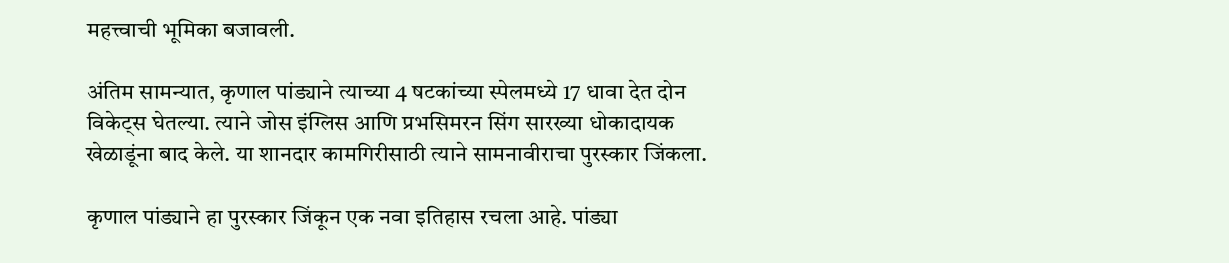महत्त्वाची भूमिका बजावली.

अंतिम सामन्यात, कृणाल पांड्याने त्याच्या 4 षटकांच्या स्पेलमध्ये 17 धावा देत दोन विकेट्स घेतल्या. त्याने जोस इंग्लिस आणि प्रभसिमरन सिंग सारख्या धोकादायक खेळाडूंना बाद केले. या शानदार कामगिरीसाठी त्याने सामनावीराचा पुरस्कार जिंकला.

कृणाल पांड्याने हा पुरस्कार जिंकून एक नवा इतिहास रचला आहे. पांड्या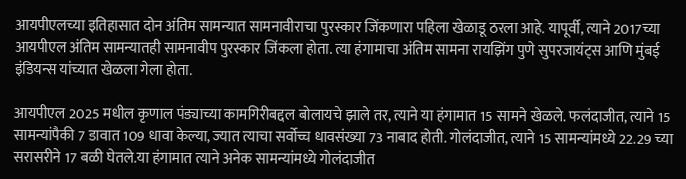आयपीएलच्या इतिहासात दोन अंतिम सामन्यात सामनावीराचा पुरस्कार जिंकणारा पहिला खेळाडू ठरला आहे. यापूर्वी, त्याने 2017च्या आयपीएल अंतिम सामन्यातही सामनावीप पुरस्कार जिंकला होता. त्या हंगामाचा अंतिम सामना रायझिंग पुणे सुपरजायंट्स आणि मुंबई इंडियन्स यांच्यात खेळला गेला होता.

आयपीएल 2025 मधील कृणाल पंड्याच्या कामगिरीबद्दल बोलायचे झाले तर, त्याने या हंगामात 15 सामने खेळले. फलंदाजीत, त्याने 15 सामन्यांपैकी 7 डावात 109 धावा केल्या, ज्यात त्याचा सर्वोच्च धावसंख्या 73 नाबाद होती. गोलंदाजीत, त्याने 15 सामन्यांमध्ये 22.29 च्या सरासरीने 17 बळी घेतले.या हंगामात त्याने अनेक सामन्यांमध्ये गोलंदाजीत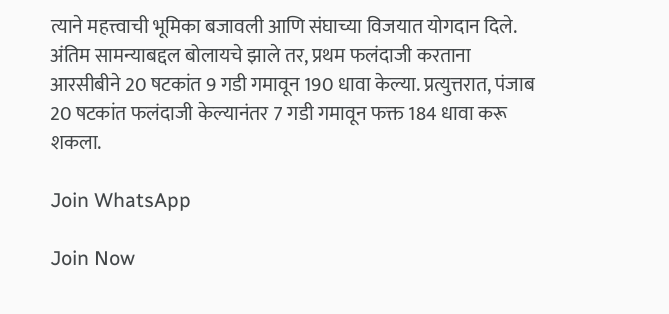त्याने महत्त्वाची भूमिका बजावली आणि संघाच्या विजयात योगदान दिले. अंतिम सामन्याबद्दल बोलायचे झाले तर, प्रथम फलंदाजी करताना आरसीबीने 20 षटकांत 9 गडी गमावून 190 धावा केल्या. प्रत्युत्तरात, पंजाब 20 षटकांत फलंदाजी केल्यानंतर 7 गडी गमावून फक्त 184 धावा करू शकला.

Join WhatsApp

Join Now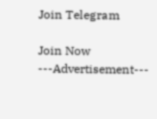Join Telegram

Join Now
---Advertisement---